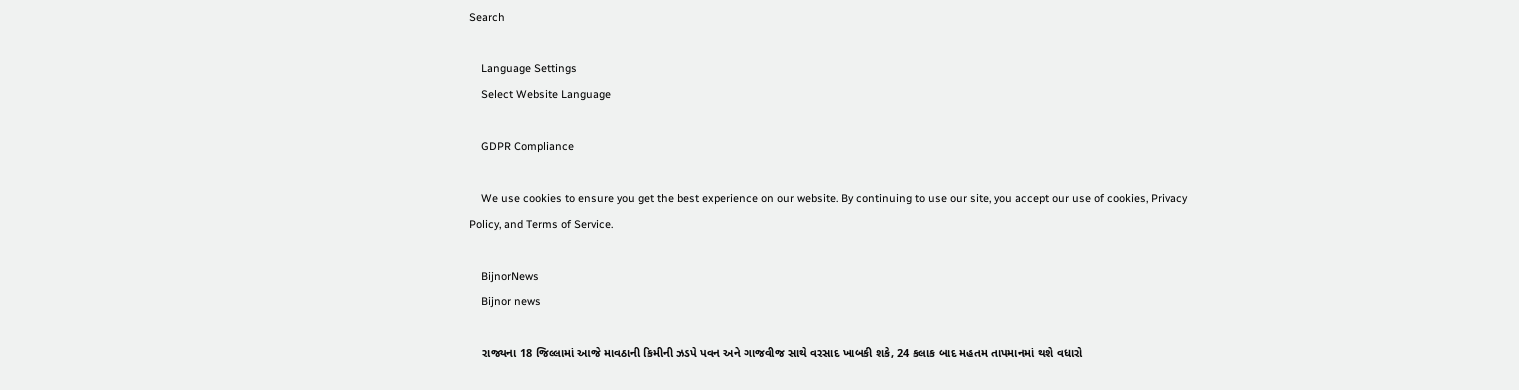Search

    Language Settings
    Select Website Language

    GDPR Compliance

    We use cookies to ensure you get the best experience on our website. By continuing to use our site, you accept our use of cookies, Privacy Policy, and Terms of Service.

    BijnorNews
    Bijnor news

    રાજ્યના 18 જિલ્લામાં આજે માવઠાની કિમીની ઝડપે પવન અને ગાજવીજ સાથે વરસાદ ખાબકી શકે, 24 કલાક બાદ મહતમ તાપમાનમાં થશે વધારો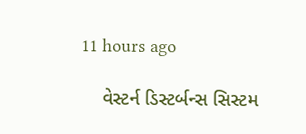11 hours ago

    વેસ્ટર્ન ડિસ્ટર્બન્સ સિસ્ટમ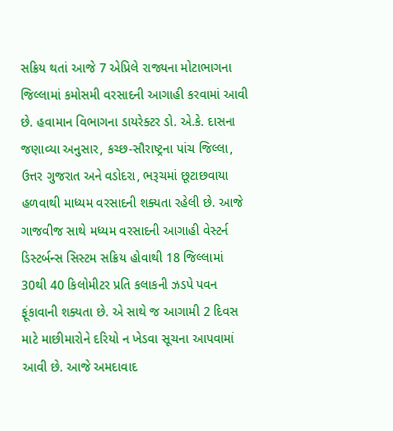સક્રિય થતાં આજે 7 એપ્રિલે રાજ્યના મોટાભાગના જિલ્લામાં કમોસમી વરસાદની આગાહી કરવામાં આવી છે. હવામાન વિભાગના ડાયરેક્ટર ડો. એ.કે. દાસના જણાવ્યા અનુસાર, કચ્છ-સૌરાષ્ટ્રના પાંચ જિલ્લા, ઉત્તર ગુજરાત અને વડોદરા, ભરૂચમાં છૂટાછવાયા હળવાથી માધ્યમ વરસાદની શક્યતા રહેલી છે. આજે ગાજવીજ સાથે મધ્યમ વરસાદની આગાહી વેસ્ટર્ન ડિસ્ટર્બન્સ સિસ્ટમ સક્રિય હોવાથી 18 જિલ્લામાં 30થી 40 કિલોમીટર પ્રતિ કલાકની ઝડપે પવન ફૂંકાવાની શક્યતા છે. એ સાથે જ આગામી 2 દિવસ માટે માછીમારોને દરિયો ન ખેડવા સૂચના આપવામાં આવી છે. આજે અમદાવાદ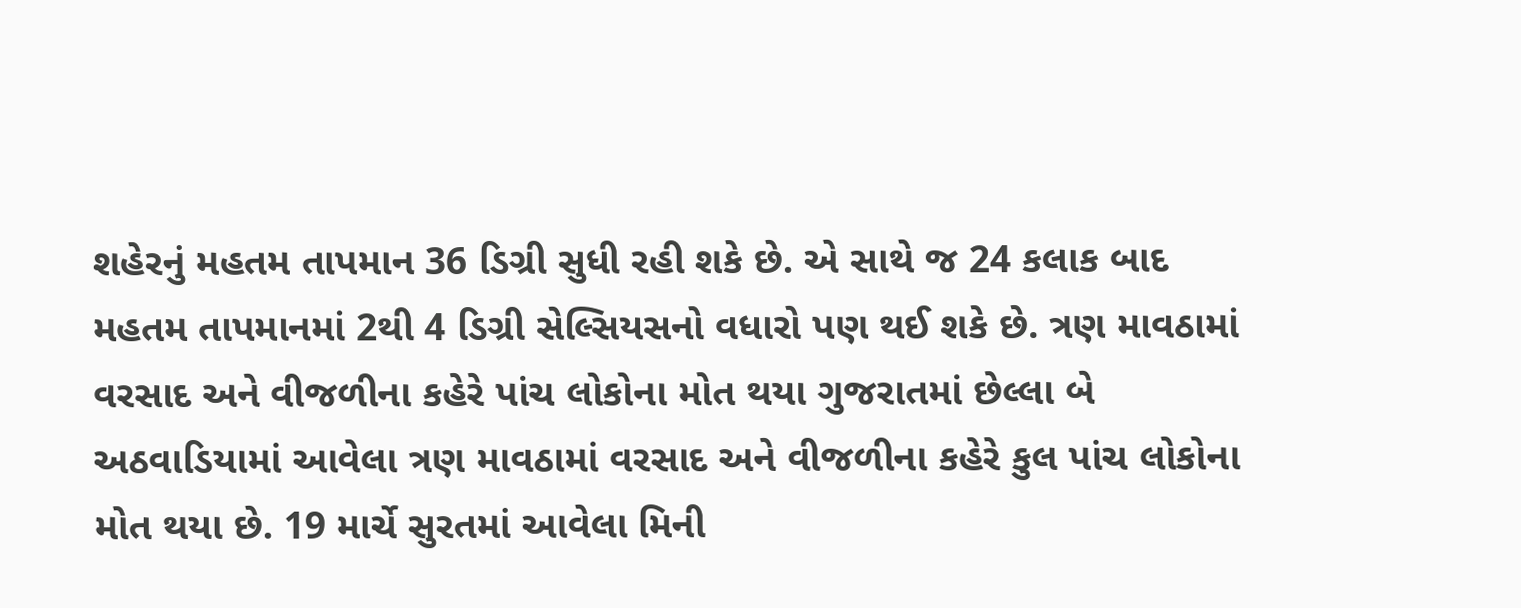શહેરનું મહતમ તાપમાન 36 ડિગ્રી સુધી રહી શકે છે. એ સાથે જ 24 કલાક બાદ મહતમ તાપમાનમાં 2થી 4 ડિગ્રી સેલ્સિયસનો વધારો પણ થઈ શકે છે. ત્રણ માવઠામાં વરસાદ અને વીજળીના કહેરે પાંચ લોકોના મોત થયા ગુજરાતમાં છેલ્લા બે અઠવાડિયામાં આવેલા ત્રણ માવઠામાં વરસાદ અને વીજળીના કહેરે કુલ પાંચ લોકોના મોત થયા છે. 19 માર્ચે સુરતમાં આવેલા મિની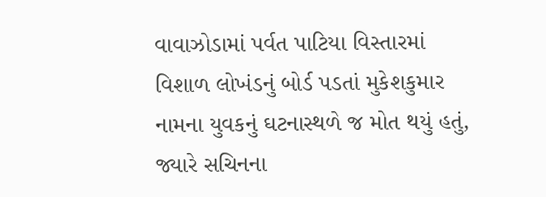વાવાઝોડામાં પર્વત પાટિયા વિસ્તારમાં વિશાળ લોખંડનું બોર્ડ પડતાં મુકેશકુમાર નામના યુવકનું ઘટનાસ્થળે જ મોત થયું હતું, જ્યારે સચિનના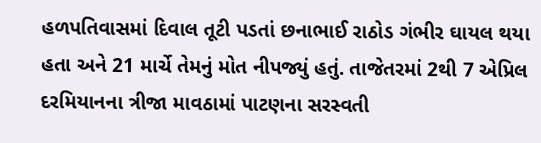હળપતિવાસમાં દિવાલ તૂટી પડતાં છનાભાઈ રાઠોડ ગંભીર ઘાયલ થયા હતા અને 21 માર્ચે તેમનું મોત નીપજ્યું હતું. તાજેતરમાં 2થી 7 એપ્રિલ દરમિયાનના ત્રીજા માવઠામાં પાટણના સરસ્વતી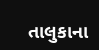તાલુકાના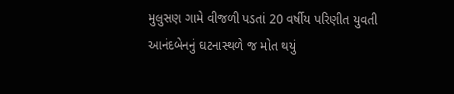મુલુસણ ગામે વીજળી પડતાં 20 વર્ષીય પરિણીત યુવતી આનંદબેનનું ઘટનાસ્થળે જ મોત થયું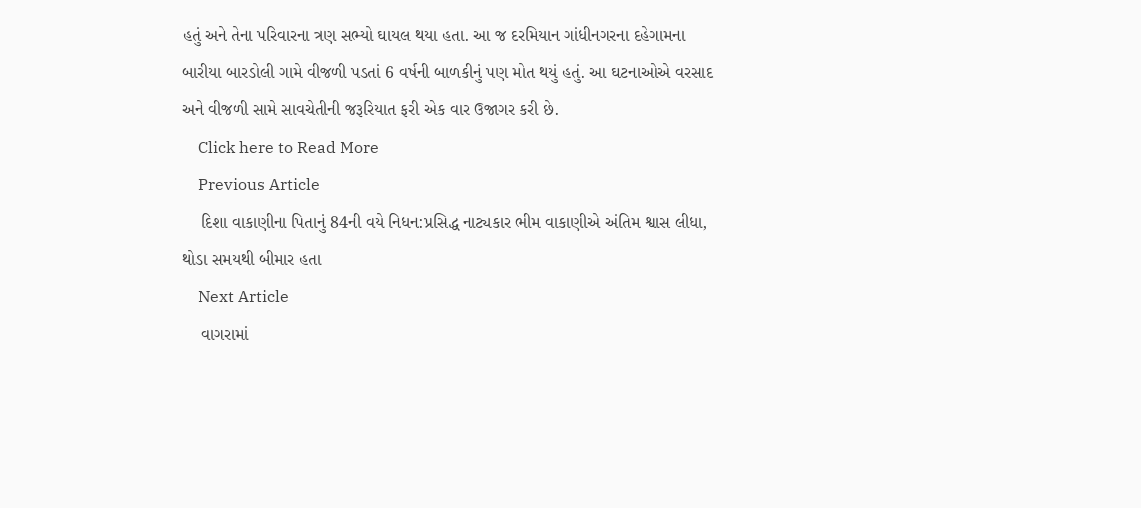હતું અને તેના પરિવારના ત્રણ સભ્યો ઘાયલ થયા હતા. આ જ દરમિયાન ગાંધીનગરના દહેગામના બારીયા બારડોલી ગામે વીજળી પડતાં 6 વર્ષની બાળકીનું પણ મોત થયું હતું. આ ઘટનાઓએ વરસાદ અને વીજળી સામે સાવચેતીની જરૂરિયાત ફરી એક વાર ઉજાગર કરી છે.
    Click here to Read More
    Previous Article
    દિશા વાકાણીના પિતાનું 84ની વયે નિધન:પ્રસિદ્ધ નાટ્યકાર ભીમ વાકાણીએ અંતિમ શ્વાસ લીધા, થોડા સમયથી બીમાર હતા
    Next Article
    વાગરામાં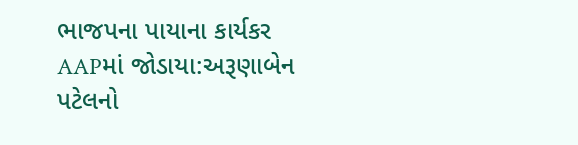ભાજપના પાયાના કાર્યકર AAPમાં જોડાયા:અરૂણાબેન પટેલનો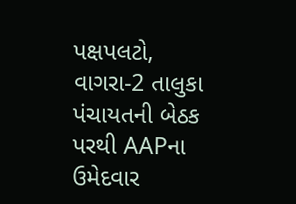પક્ષપલટો, વાગરા-2 તાલુકા પંચાયતની બેઠક પરથી AAPના ઉમેદવાર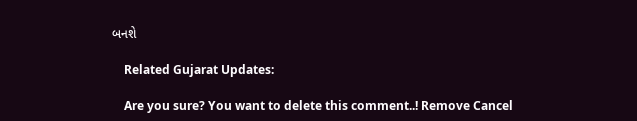બનશે

    Related Gujarat Updates:

    Are you sure? You want to delete this comment..! Remove Cancel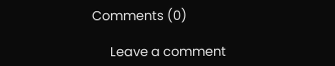Comments (0)

      Leave a comment